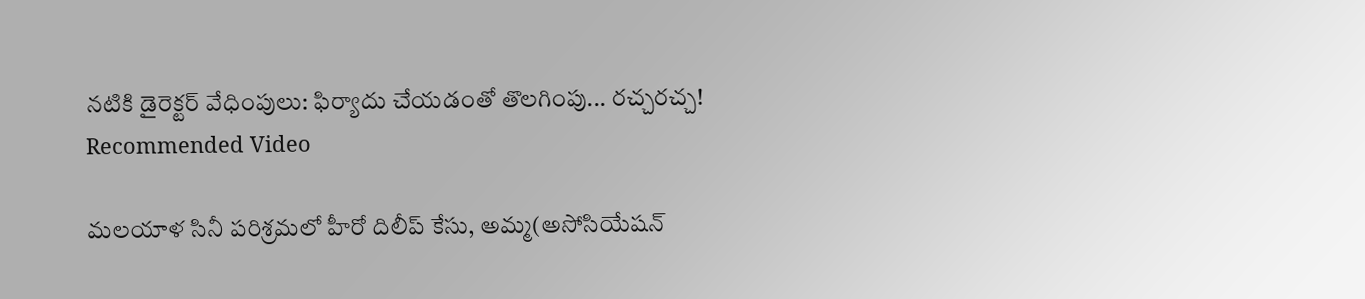నటికి డైరెక్టర్ వేధింపులు: ఫిర్యాదు చేయడంతో తొలగింపు... రచ్చరచ్చ!
Recommended Video

మలయాళ సినీ పరిశ్రమలో హీరో దిలీప్ కేసు, అమ్మ(అసోసియేషన్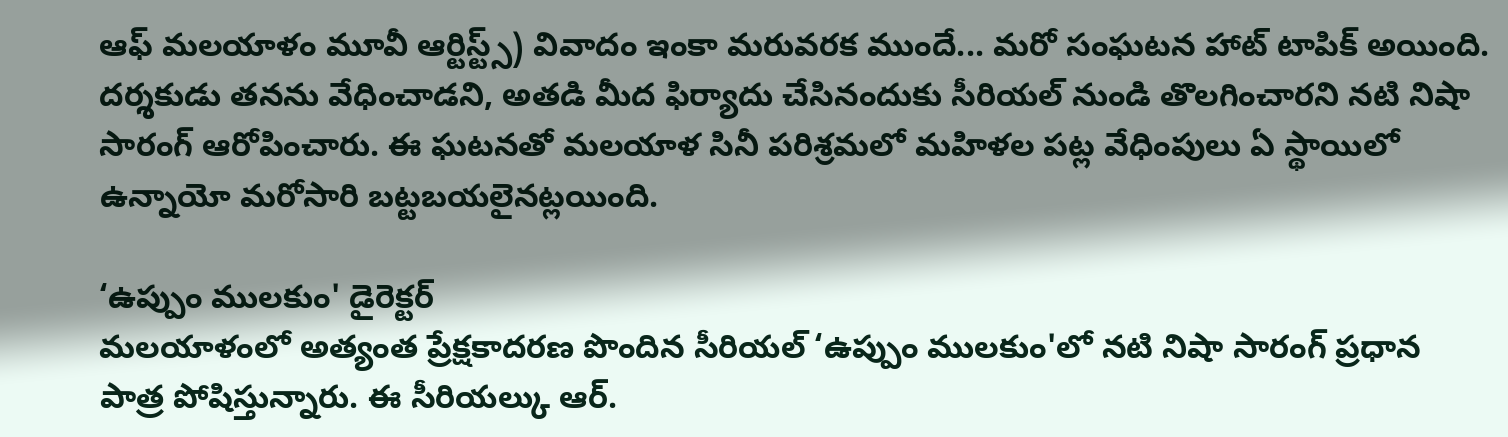ఆఫ్ మలయాళం మూవీ ఆర్టిస్ట్స్) వివాదం ఇంకా మరువరక ముందే... మరో సంఘటన హాట్ టాపిక్ అయింది. దర్శకుడు తనను వేధించాడని, అతడి మీద ఫిర్యాదు చేసినందుకు సీరియల్ నుండి తొలగించారని నటి నిషా సారంగ్ ఆరోపించారు. ఈ ఘటనతో మలయాళ సినీ పరిశ్రమలో మహిళల పట్ల వేధింపులు ఏ స్థాయిలో ఉన్నాయో మరోసారి బట్టబయలైనట్లయింది.

‘ఉప్పుం ములకుం' డైరెక్టర్
మలయాళంలో అత్యంత ప్రేక్షకాదరణ పొందిన సీరియల్ ‘ఉప్పుం ములకుం'లో నటి నిషా సారంగ్ ప్రధాన పాత్ర పోషిస్తున్నారు. ఈ సీరియల్కు ఆర్.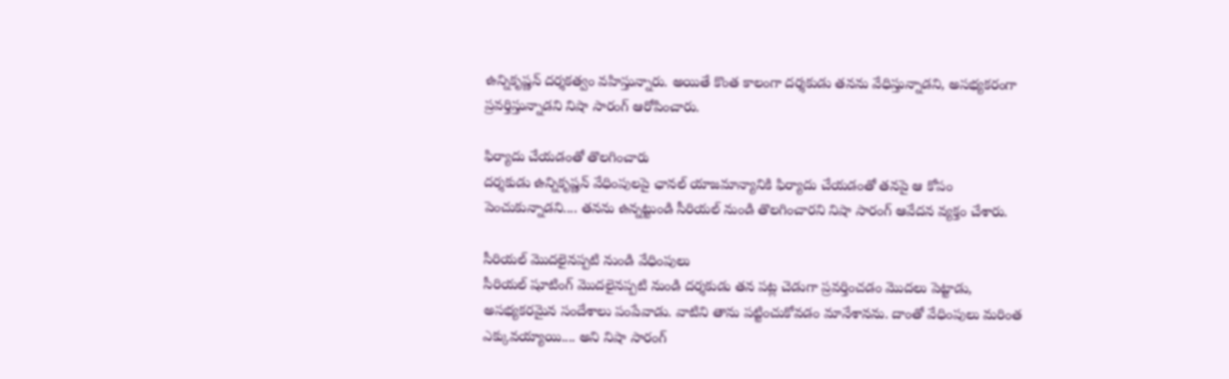ఉన్నికృష్ణన్ దర్శకత్వం వహిస్తున్నారు. అయితే కొంత కాలంగా దర్శకుడు తనను వేధిస్తున్నాడని, అసభ్యకరంగా ప్రవర్తిస్తున్నాడని నిషా సారంగ్ ఆరోపించారు.

ఫిర్యాదు చేయడంతో తొలగించారు
దర్శకుడు ఉన్నికృష్ణన్ వేధింపులపై ఛానల్ యాజమాన్యానికి ఫిర్యాదు చేయడంతో తనపై ఆ కోపం పెంచుకున్నాడని.... తనను ఉన్నట్టుండి సీరియల్ నుండి తొలగించారని నిషా సారంగ్ ఆవేదన వ్యక్తం చేశారు.

సీరియల్ మొదలైనప్పటి నుండి వేధింపులు
సీరియల్ షూటింగ్ మొదలైనప్పటి నుండి దర్శకుడు తన పట్ల చెడుగా ప్రవర్తించడం మొదలు పెట్టాడు, అసభ్యకరమైన సందేశాలు పంపేవాడు. వాటిని తాను పట్టించుకోవడం మానేశానను. దాంతో వేధింపులు మరింత ఎక్కువయ్యాయి.... అని నిషా సారంగ్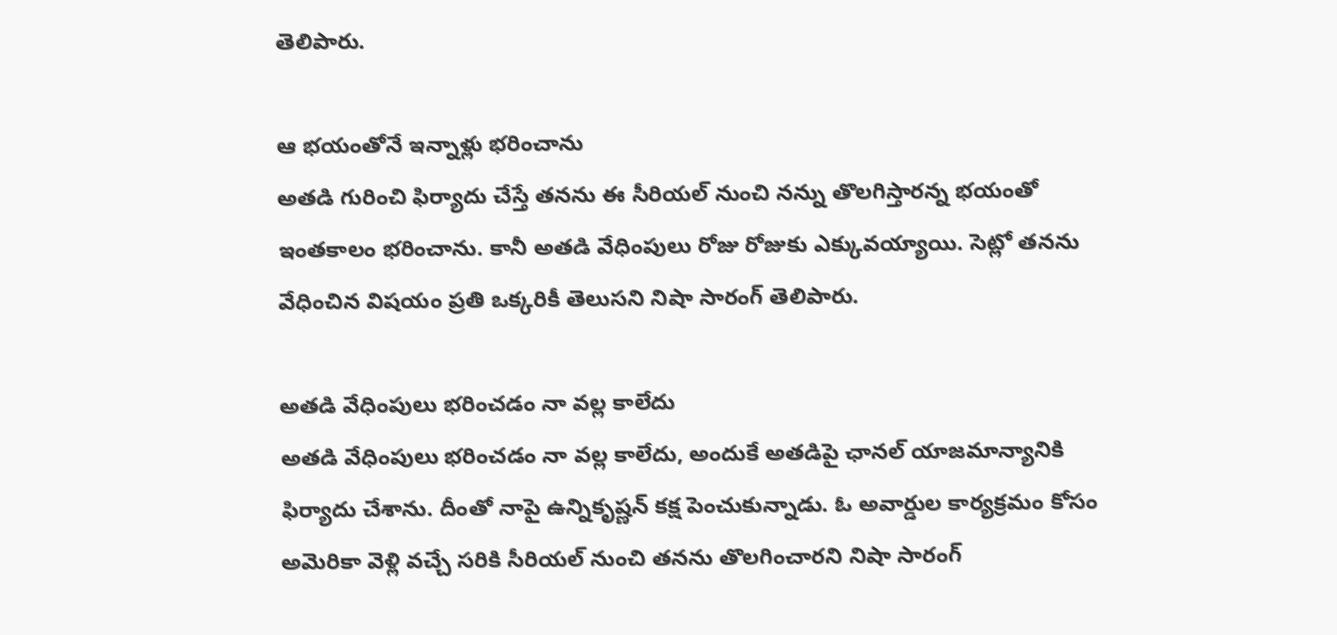తెలిపారు.

ఆ భయంతోనే ఇన్నాళ్లు భరించాను
అతడి గురించి ఫిర్యాదు చేస్తే తనను ఈ సీరియల్ నుంచి నన్ను తొలగిస్తారన్న భయంతో ఇంతకాలం భరించాను. కానీ అతడి వేధింపులు రోజు రోజుకు ఎక్కువయ్యాయి. సెట్లో తనను వేధించిన విషయం ప్రతి ఒక్కరికీ తెలుసని నిషా సారంగ్ తెలిపారు.

అతడి వేధింపులు భరించడం నా వల్ల కాలేదు
అతడి వేధింపులు భరించడం నా వల్ల కాలేదు, అందుకే అతడిపై ఛానల్ యాజమాన్యానికి ఫిర్యాదు చేశాను. దీంతో నాపై ఉన్నికృష్ణన్ కక్ష పెంచుకున్నాడు. ఓ అవార్డుల కార్యక్రమం కోసం అమెరికా వెళ్లి వచ్చే సరికి సీరియల్ నుంచి తనను తొలగించారని నిషా సారంగ్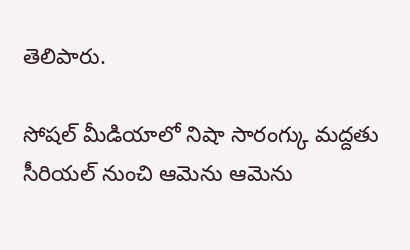తెలిపారు.

సోషల్ మీడియాలో నిషా సారంగ్కు మద్దతు
సీరియల్ నుంచి ఆమెను ఆమెను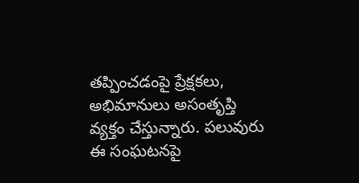తప్పించడంపై ప్రేక్షకలు, అభిమానులు అసంతృప్తి వ్యక్తం చేస్తున్నారు. పలువురు ఈ సంఘటనపై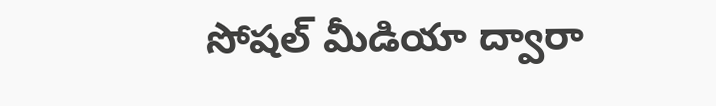సోషల్ మీడియా ద్వారా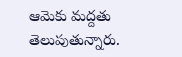ఆమెకు మద్దతు తెలుపుతున్నారు.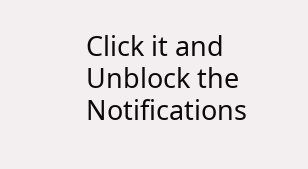Click it and Unblock the Notifications